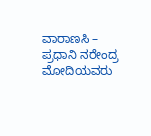ವಾರಾಣಸಿ – ಪ್ರಧಾನಿ ನರೇಂದ್ರ ಮೋದಿಯವರು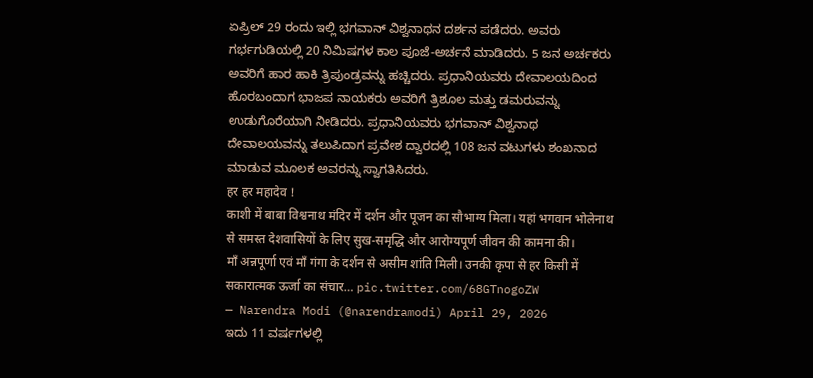ಏಪ್ರಿಲ್ 29 ರಂದು ಇಲ್ಲಿ ಭಗವಾನ್ ವಿಶ್ವನಾಥನ ದರ್ಶನ ಪಡೆದರು. ಅವರು ಗರ್ಭಗುಡಿಯಲ್ಲಿ 20 ನಿಮಿಷಗಳ ಕಾಲ ಪೂಜೆ-ಅರ್ಚನೆ ಮಾಡಿದರು. 5 ಜನ ಅರ್ಚಕರು ಅವರಿಗೆ ಹಾರ ಹಾಕಿ ತ್ರಿಪುಂಡ್ರವನ್ನು ಹಚ್ಚಿದರು. ಪ್ರಧಾನಿಯವರು ದೇವಾಲಯದಿಂದ ಹೊರಬಂದಾಗ ಭಾಜಪ ನಾಯಕರು ಅವರಿಗೆ ತ್ರಿಶೂಲ ಮತ್ತು ಡಮರುವನ್ನು ಉಡುಗೊರೆಯಾಗಿ ನೀಡಿದರು. ಪ್ರಧಾನಿಯವರು ಭಗವಾನ್ ವಿಶ್ವನಾಥ ದೇವಾಲಯವನ್ನು ತಲುಪಿದಾಗ ಪ್ರವೇಶ ದ್ವಾರದಲ್ಲಿ 108 ಜನ ವಟುಗಳು ಶಂಖನಾದ ಮಾಡುವ ಮೂಲಕ ಅವರನ್ನು ಸ್ವಾಗತಿಸಿದರು.
हर हर महादेव !
काशी में बाबा विश्वनाथ मंदिर में दर्शन और पूजन का सौभाग्य मिला। यहां भगवान भोलेनाथ से समस्त देशवासियों के लिए सुख-समृद्धि और आरोग्यपूर्ण जीवन की कामना की।
माँ अन्नपूर्णा एवं माँ गंगा के दर्शन से असीम शांति मिली। उनकी कृपा से हर किसी में सकारात्मक ऊर्जा का संचार… pic.twitter.com/68GTnogoZW
— Narendra Modi (@narendramodi) April 29, 2026
ಇದು 11 ವರ್ಷಗಳಲ್ಲಿ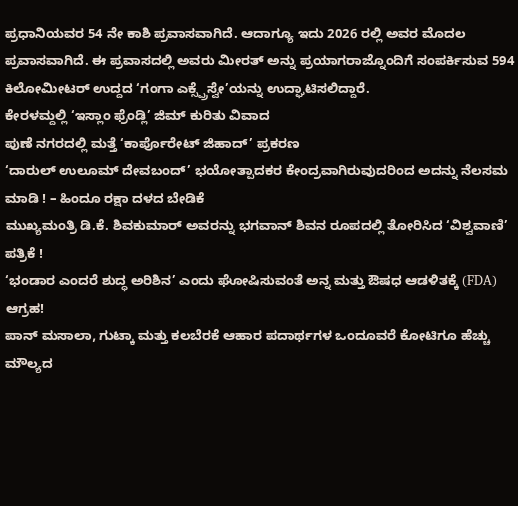ಪ್ರಧಾನಿಯವರ 54 ನೇ ಕಾಶಿ ಪ್ರವಾಸವಾಗಿದೆ. ಆದಾಗ್ಯೂ ಇದು 2026 ರಲ್ಲಿ ಅವರ ಮೊದಲ ಪ್ರವಾಸವಾಗಿದೆ. ಈ ಪ್ರವಾಸದಲ್ಲಿ ಅವರು ಮೀರತ್ ಅನ್ನು ಪ್ರಯಾಗರಾಜ್ನೊಂದಿಗೆ ಸಂಪರ್ಕಿಸುವ 594 ಕಿಲೋಮೀಟರ್ ಉದ್ದದ ‘ಗಂಗಾ ಎಕ್ಸ್ಪ್ರೆಸ್ವೇ’ಯನ್ನು ಉದ್ಘಾಟಿಸಲಿದ್ದಾರೆ.
ಕೇರಳಮ್ದಲ್ಲಿ ‘ಇಸ್ಲಾಂ ಫ್ರೆಂಡ್ಲಿ’ ಜಿಮ್ ಕುರಿತು ವಿವಾದ
ಪುಣೆ ನಗರದಲ್ಲಿ ಮತ್ತೆ ‘ಕಾರ್ಪೊರೇಟ್ ಜಿಹಾದ್’ ಪ್ರಕರಣ
‘ದಾರುಲ್ ಉಲೂಮ್ ದೇವಬಂದ್’ ಭಯೋತ್ಪಾದಕರ ಕೇಂದ್ರವಾಗಿರುವುದರಿಂದ ಅದನ್ನು ನೆಲಸಮ ಮಾಡಿ ! – ಹಿಂದೂ ರಕ್ಷಾ ದಳದ ಬೇಡಿಕೆ
ಮುಖ್ಯಮಂತ್ರಿ ಡಿ.ಕೆ. ಶಿವಕುಮಾರ್ ಅವರನ್ನು ಭಗವಾನ್ ಶಿವನ ರೂಪದಲ್ಲಿ ತೋರಿಸಿದ ‘ವಿಶ್ವವಾಣಿ’ ಪತ್ರಿಕೆ !
‘ಭಂಡಾರ ಎಂದರೆ ಶುದ್ಧ ಅರಿಶಿನ’ ಎಂದು ಘೋಷಿಸುವಂತೆ ಅನ್ನ ಮತ್ತು ಔಷಧ ಆಡಳಿತಕ್ಕೆ (FDA) ಆಗ್ರಹ!
ಪಾನ್ ಮಸಾಲಾ, ಗುಟ್ಕಾ ಮತ್ತು ಕಲಬೆರಕೆ ಆಹಾರ ಪದಾರ್ಥಗಳ ಒಂದೂವರೆ ಕೋಟಿಗೂ ಹೆಚ್ಚು ಮೌಲ್ಯದ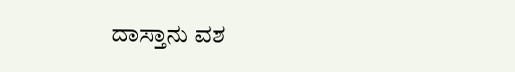ದಾಸ್ತಾನು ವಶ